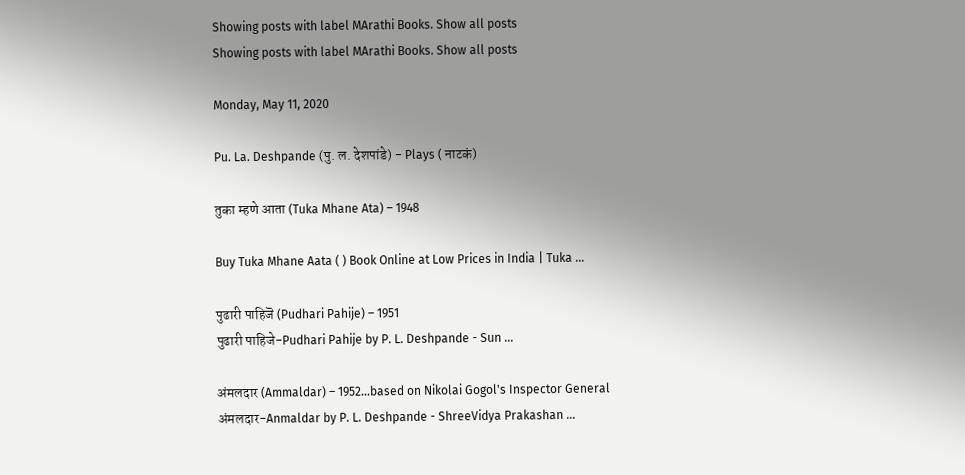Showing posts with label MArathi Books. Show all posts
Showing posts with label MArathi Books. Show all posts

Monday, May 11, 2020

Pu. La. Deshpande (पु. ल. देशपांडे) - Plays ( नाटकं)

तुका म्हणे आता (Tuka Mhane Ata) – 1948

Buy Tuka Mhane Aata ( ) Book Online at Low Prices in India | Tuka ...

पुढारी पाहिजॆ (Pudhari Pahije) – 1951
पुढारी पाहिजे-Pudhari Pahije by P. L. Deshpande - Sun ...

अंमलदार (Ammaldar) – 1952...based on Nikolai Gogol's Inspector General
अंमलदार-Anmaldar by P. L. Deshpande - ShreeVidya Prakashan ...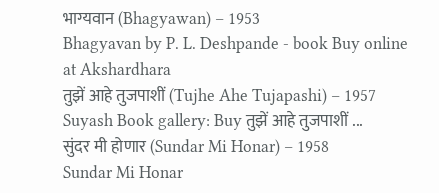भाग्यवान (Bhagyawan) – 1953
Bhagyavan by P. L. Deshpande - book Buy online at Akshardhara
तुझें आहे तुजपाशीं (Tujhe Ahe Tujapashi) – 1957
Suyash Book gallery: Buy तुझें आहे तुजपाशीं ...
सुंदर मी होणार (Sundar Mi Honar) – 1958
Sundar Mi Honar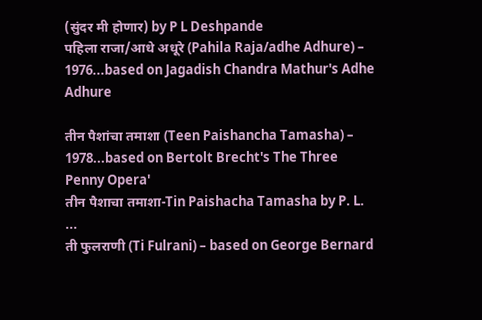(सुंदर मी होणार) by P L Deshpande
पहिला राजा/आधे अधूरे (Pahila Raja/adhe Adhure) – 1976...based on Jagadish Chandra Mathur's Adhe Adhure

तीन पैशांचा तमाशा (Teen Paishancha Tamasha) – 1978...based on Bertolt Brecht's The Three Penny Opera'
तीन पैशाचा तमाशा-Tin Paishacha Tamasha by P. L. ...
ती फुलराणी (Ti Fulrani) – based on George Bernard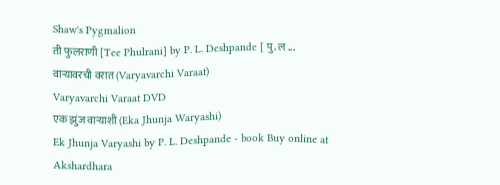Shaw's Pygmalion
ती फुलराणी [Tee Phulrani] by P. L. Deshpande [ पु. ल ...
वाऱ्यावरची वरात (Varyavarchi Varaat)
Varyavarchi Varaat DVD
एक झुंज वार्‍याशी (Eka Jhunja Waryashi)
Ek Jhunja Varyashi by P. L. Deshpande - book Buy online at Akshardhara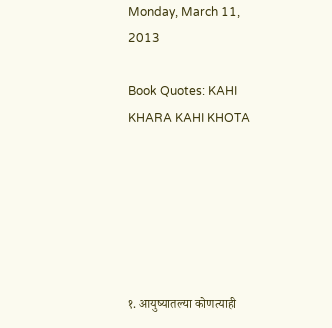Monday, March 11, 2013

Book Quotes: KAHI KHARA KAHI KHOTA






१. आयुष्यातल्या कोणत्याही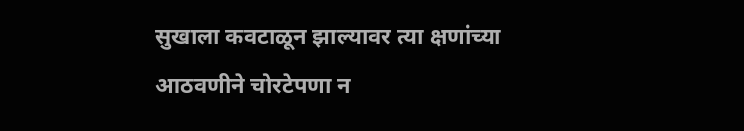सुखाला कवटाळून झाल्यावर त्या क्षणांच्या आठवणीने चोरटेपणा न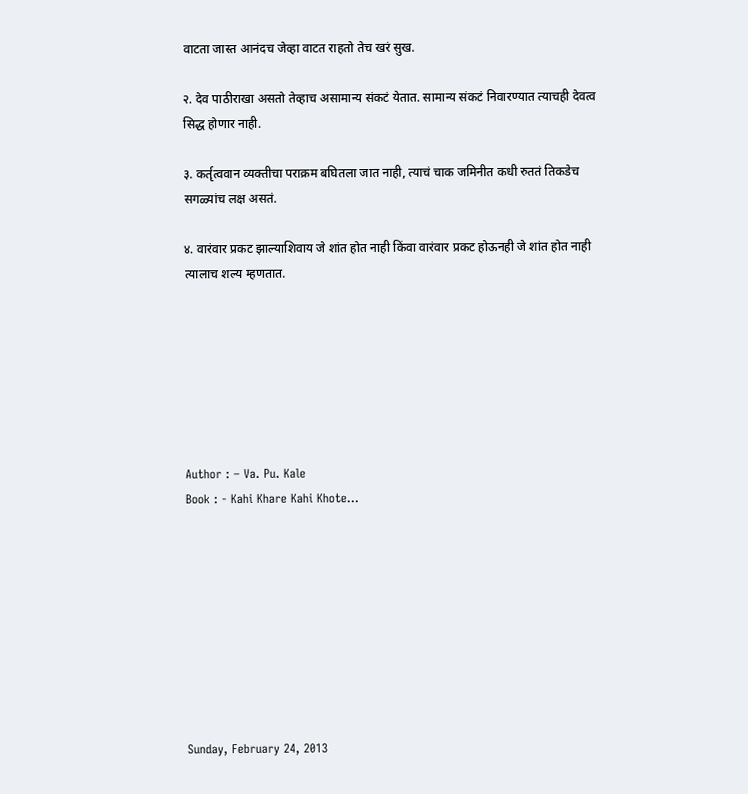वाटता जास्त आनंदच जेव्हा वाटत राहतो तेच खरं सुख.

२. देव पाठीराखा असतो तेव्हाच असामान्य संकटं येतात. सामान्य संकटं निवारण्यात त्याचही देवत्व सिद्ध होणार नाही.

३. कर्तृत्ववान व्यक्तीचा पराक्रम बघितला जात नाही, त्याचं चाक जमिनीत कधी रुततं तिकडेच सगळ्यांच लक्ष असतं.

४. वारंवार प्रकट झाल्याशिवाय जे शांत होत नाही किंवा वारंवार प्रकट होऊनही जे शांत होत नाही त्यालाच शल्य म्हणतात.







Author : – Va. Pu. Kale
Book : - Kahi Khare Kahi Khote…









Sunday, February 24, 2013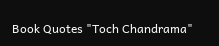Book Quotes "Toch Chandrama"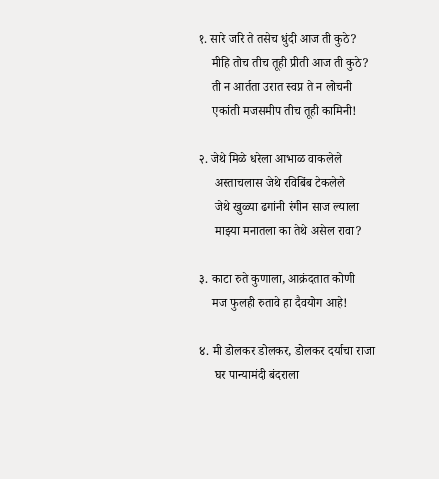१. सारे जरि ते तसेच धुंदी आज ती कुठे?
    मीहि तोच तीच तूही प्रीती आज ती कुठे?
    ती न आर्तता उरात स्वप्न ते न लोचनी
    एकांती मजसमीप तीच तूही कामिनी!

२. जेथे मिळे धरेला आभाळ वाकलेले
     अस्ताचलास जेथे रविबिंब टेकलेले
     जेथे खुळ्या ढगांनी रंगीन साज ल्याला
     माझ्या मनातला का तेथे असेल रावा?

३. काटा रुते कुणाला, आक्रंदतात कोणी
    मज फुलही रुतावे हा दैवयोग आहे!

४. मी डोलकर डोलकर, डोलकर दर्याचा राजा
     घर पान्यामंदी बंदराला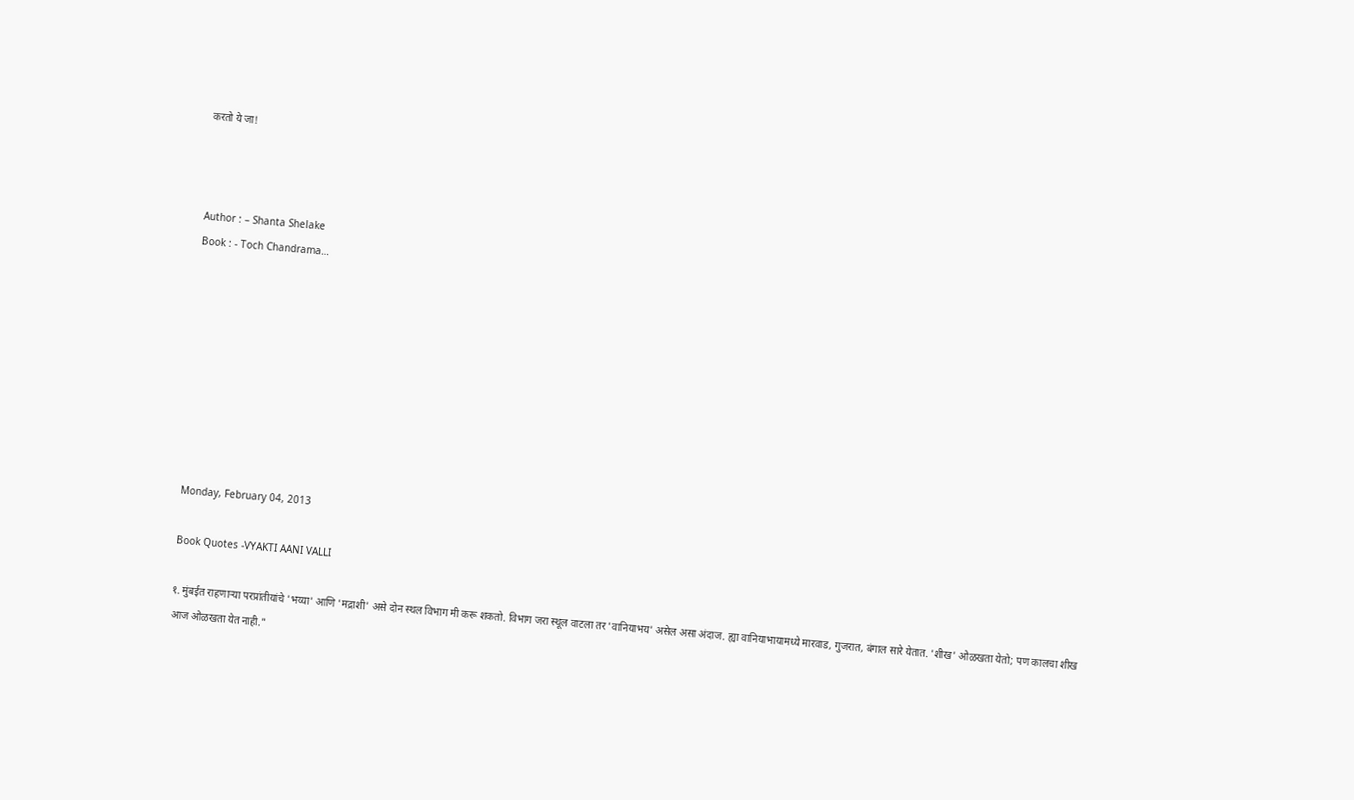करतो ये जा!



Author : – Shanta Shelake
Book : - Toch Chandrama…









Monday, February 04, 2013

Book Quotes -VYAKTI AANI VALLI

१. मुंबईत राहणाऱ्या परप्रांतीयांचे 'भय्या' आणि 'मद्राशी' असे दोन स्थल विभाग मी करू शकतो. विभाग जरा स्थूल वाटला तर 'वानियाभय' असेल असा अंदाज. ह्या वानियाभायामध्ये मारवाड, गुजरात, बंगाल सारे येतात. 'शीख' ओळखता येतो; पण कालचा शीख आज ओळखता येत नाही."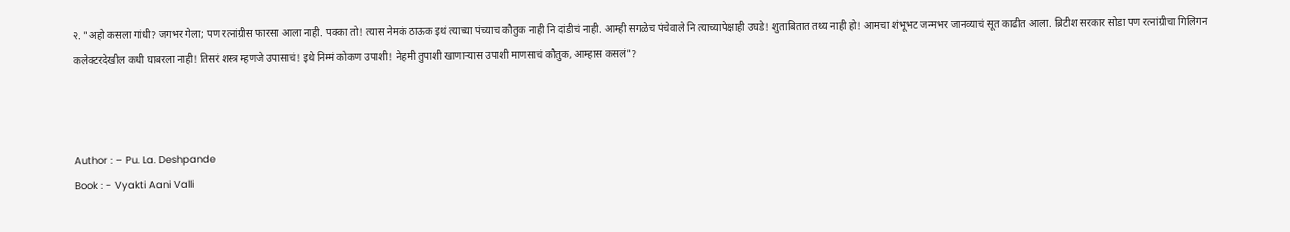२. "अहो कसला गांधी? जगभर गेला; पण रत्नांग्रीस फारसा आला नाही. पक्का तो! त्यास नेमकं ठाऊक इथं त्याच्या पंच्याच कौतुक नाही नि दांडीचं नाही. आम्ही सगळेच पंचेवाले नि त्याच्यापेक्षाही उघडे! शुताबितात तथ्य नाही हो! आमचा शंभूभट जन्मभर जानव्याचं सूत काढीत आला. ब्रिटीश सरकार सोडा पण रत्नांग्रीचा गिलिगन कलेक्टरदेखील कधी घाबरला नाही! तिसरं शस्त्र म्हणजे उपासाचं! इथे निम्मं कोकण उपाशी! नेहमी तुपाशी खाणाऱ्यास उपाशी माणसाचं कौतुक, आम्हास कसलं"?



Author : – Pu. La. Deshpande
Book : - Vyakti Aani Valli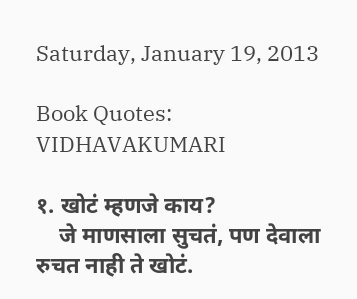Saturday, January 19, 2013

Book Quotes: VIDHAVAKUMARI

१. खोटं म्हणजे काय?
    जे माणसाला सुचतं, पण देवाला रुचत नाही ते खोटं.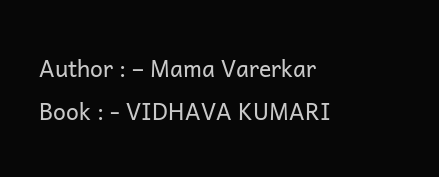Author : – Mama Varerkar
Book : - VIDHAVA KUMARI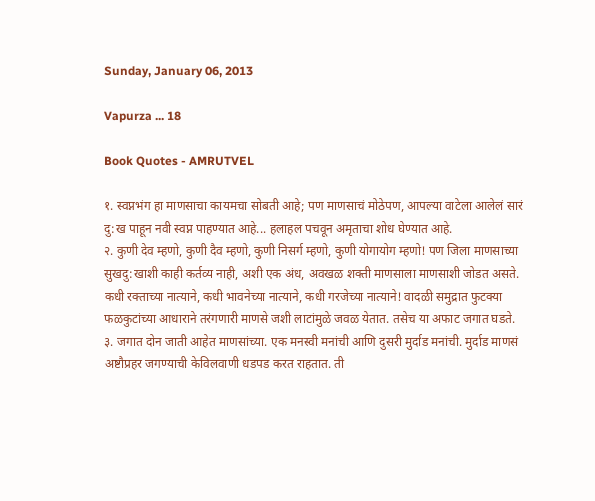Sunday, January 06, 2013

Vapurza ... 18

Book Quotes - AMRUTVEL

१. स्वप्नभंग हा माणसाचा कायमचा सोबती आहे; पण माणसाचं मोठेपण, आपल्या वाटेला आलेलं सारं दु:ख पाहून नवी स्वप्न पाहण्यात आहे... हलाहल पचवून अमृताचा शोध घेण्यात आहे.
२. कुणी देव म्हणो, कुणी दैव म्हणो, कुणी निसर्ग म्हणो, कुणी योगायोग म्हणो! पण जिला माणसाच्या सुखदु:खाशी काही कर्तव्य नाही, अशी एक अंध, अवखळ शक्ती माणसाला माणसाशी जोडत असते. कधी रक्ताच्या नात्याने, कधी भावनेच्या नात्याने, कधी गरजेच्या नात्याने! वादळी समुद्रात फुटक्या फळकुटांच्या आधाराने तरंगणारी माणसे जशी लाटांमुळे जवळ येतात. तसेच या अफाट जगात घडते.
३. जगात दोन जाती आहेत माणसांच्या. एक मनस्वी मनांची आणि दुसरी मुर्दाड मनांची. मुर्दाड माणसं अष्टौप्रहर जगण्याची केविलवाणी धडपड करत राहतात. ती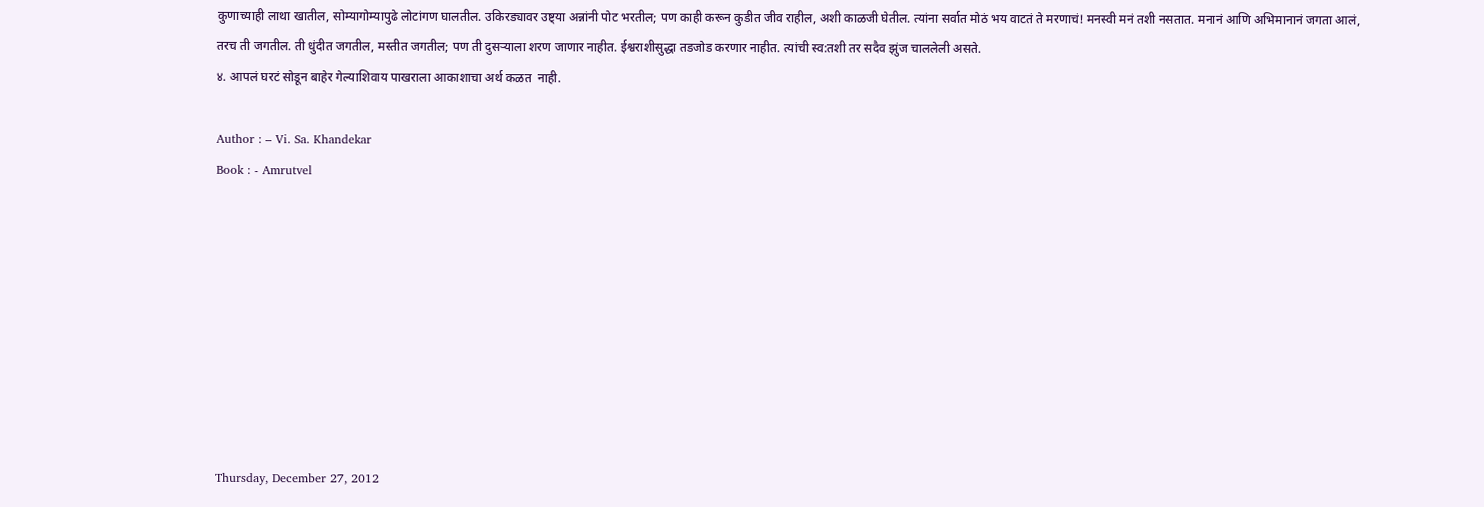कुणाच्याही लाथा खातील, सोम्यागोम्यापुढे लोटांगण घालतील. उकिरड्यावर उष्ट्या अन्नांनी पोट भरतील; पण काही करून कुडीत जीव राहील, अशी काळजी घेतील. त्यांना सर्वात मोठं भय वाटतं ते मरणाचं! मनस्वी मनं तशी नसतात. मनानं आणि अभिमानानं जगता आलं, तरच ती जगतील. ती धुंदीत जगतील, मस्तीत जगतील; पण ती दुसऱ्याला शरण जाणार नाहीत. ईश्वराशीसुद्धा तडजोड करणार नाहीत. त्यांची स्व:तशी तर सदैव झुंज चाललेली असते.
४. आपलं घरटं सोडून बाहेर गेल्याशिवाय पाखराला आकाशाचा अर्थ कळत  नाही.

Author : – Vi. Sa. Khandekar
Book : - Amrutvel









Thursday, December 27, 2012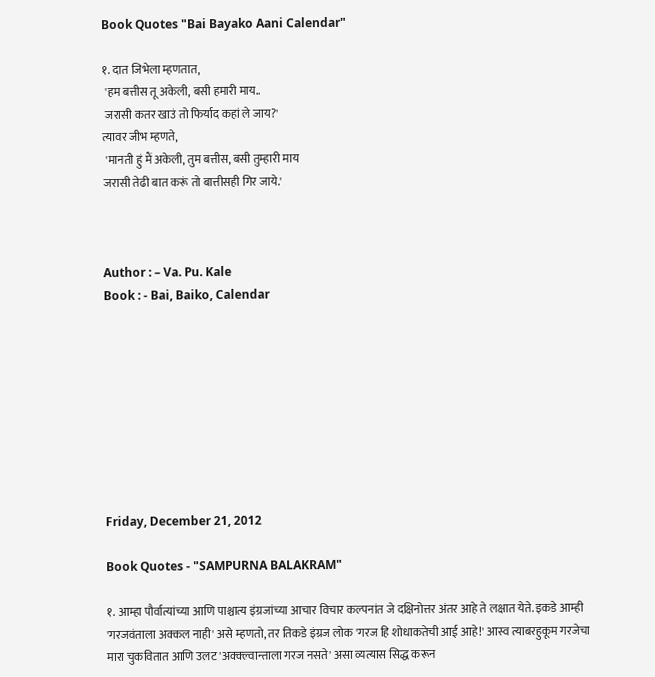Book Quotes "Bai Bayako Aani Calendar"

१. दात जिभेला म्हणतात,
 'हम बत्तीस तू अकेली, बसी हमारी माय..
 जरासी कतर खाउं तो फिर्याद कहां ले जाय?'
त्यावर जीभ म्हणते,
 'मानती हुं मैं अकेली, तुम बत्तीस, बसी तुम्हारी माय
जरासी तेढी बात करूं तो बात्तीसही गिर जाये.'



Author : – Va. Pu. Kale
Book : - Bai, Baiko, Calendar









Friday, December 21, 2012

Book Quotes - "SAMPURNA BALAKRAM"

१. आम्हा पौर्वात्यांच्या आणि पाश्चात्य इंग्रजांच्या आचार विचार कल्पनांत जे दक्षिनोत्तर अंतर आहे ते लक्षात येते. इकडे आम्ही 'गरजवंताला अक्कल नाही' असे म्हणतो, तर तिकडे इंग्रज लोक 'गरज हि शोधाकतेची आई आहे!' आस्व त्याबरहुकूम गरजेचा मारा चुकवितात आणि उलट 'अक्क्ल्वान्ताला गरज नसते' असा व्यत्यास सिद्ध करून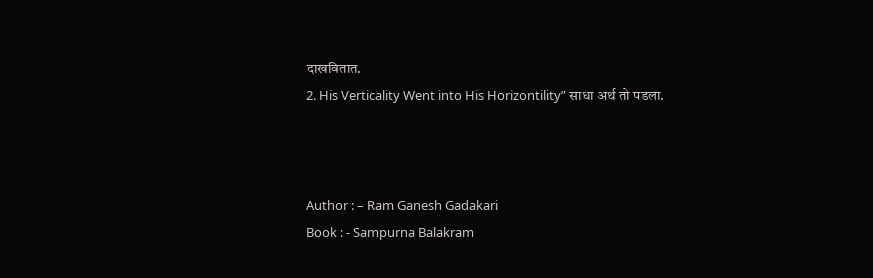दाखवितात.
2. His Verticality Went into His Horizontility” साधा अर्थ तो पडला.



Author : – Ram Ganesh Gadakari
Book : - Sampurna Balakram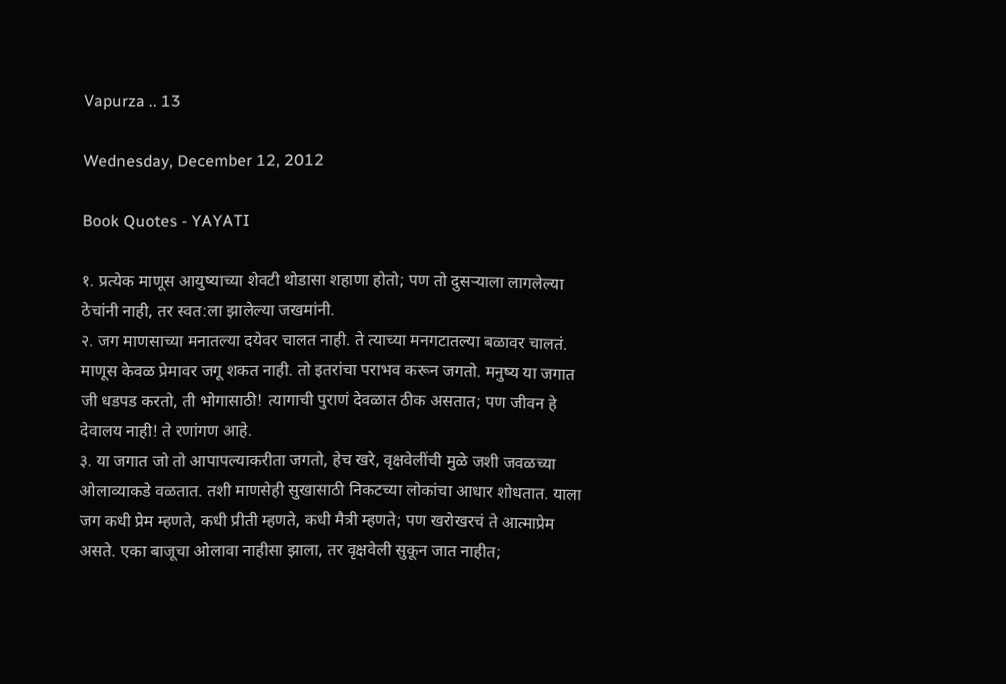Vapurza .. 13

Wednesday, December 12, 2012

Book Quotes - YAYATI

१. प्रत्येक माणूस आयुष्याच्या शेवटी थोडासा शहाणा होतो; पण तो दुसऱ्याला लागलेल्या ठेचांनी नाही, तर स्वत:ला झालेल्या जखमांनी.
२. जग माणसाच्या मनातल्या दयेवर चालत नाही. ते त्याच्या मनगटातल्या बळावर चालतं. माणूस केवळ प्रेमावर जगू शकत नाही. तो इतरांचा पराभव करून जगतो. मनुष्य या जगात जी धडपड करतो, ती भोगासाठी! त्यागाची पुराणं देवळात ठीक असतात; पण जीवन हे देवालय नाही! ते रणांगण आहे.
३. या जगात जो तो आपापल्याकरीता जगतो, हेच खरे, वृक्षवेलींची मुळे जशी जवळच्या ओलाव्याकडे वळतात. तशी माणसेही सुखासाठी निकटच्या लोकांचा आधार शोधतात. याला जग कधी प्रेम म्हणते, कधी प्रीती म्हणते, कधी मैत्री म्हणते; पण खरोखरचं ते आत्माप्रेम असते. एका बाजूचा ओलावा नाहीसा झाला, तर वृक्षवेली सुकून जात नाहीत;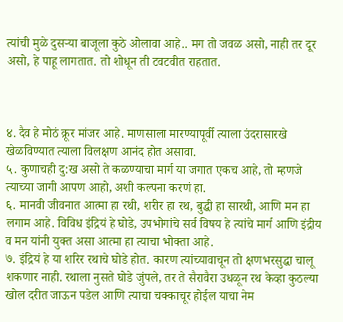त्यांची मुळे दुसऱ्या बाजूला कुठे ओलावा आहे.. मग तो जवळ असो, नाही तर दूर असो, हे पाहू लागतात. तो शोधून ती टवटवीत राहतात.



४. दैव हे मोठं क्रूर मांजर आहे. माणसाला मारण्यापूर्वी त्याला उंदरासारखे खेळविण्यात त्याला विलक्षण आनंद होत असावा.
५. कुणाचही दु:ख असो ते कळण्याचा मार्ग या जगात एकच आहे, तो म्हणजे त्याच्या जागी आपण आहो, अशी कल्पना करणं हा.
६. मानवी जीवनात आत्मा हा रथी, शरीर हा रथ, बुद्धी हा सारथी, आणि मन हा लगाम आहे. विविध इंद्रियं हे घोडे, उपभोगांचे सर्व विषय हे त्यांचे मार्ग आणि इंद्रीय व मन यांनी युक्त असा आत्मा हा त्याचा भोक्ता आहे.
७. इंद्रियं हे या शरिर रथाचे घोडे होत. कारण त्यांच्यावाचून तो क्षणभरसुद्धा चालू शकणार नाही. रथाला नुसते घोडे जुंपले, तर ते सैरावैरा उधळून रथ केव्हा कुठल्या खोल दरीत जाऊन पडेल आणि त्याचा चक्काचूर होईल याचा नेम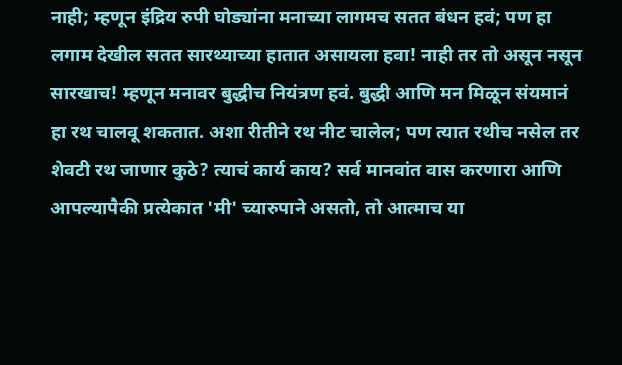नाही; म्हणून इंद्रिय रुपी घोड्यांना मनाच्या लागमच सतत बंधन हवं; पण हा लगाम देखील सतत सारथ्याच्या हातात असायला हवा! नाही तर तो असून नसून सारखाच! म्हणून मनावर बुद्धीच नियंत्रण हवं. बुद्धी आणि मन मिळून संयमानं हा रथ चालवू शकतात. अशा रीतीने रथ नीट चालेल; पण त्यात रथीच नसेल तर शेवटी रथ जाणार कुठे? त्याचं कार्य काय? सर्व मानवांत वास करणारा आणि आपल्यापैकी प्रत्येकात 'मी' च्यारुपाने असतो, तो आत्माच या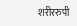शरीररुपी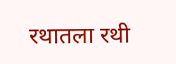रथातला रथी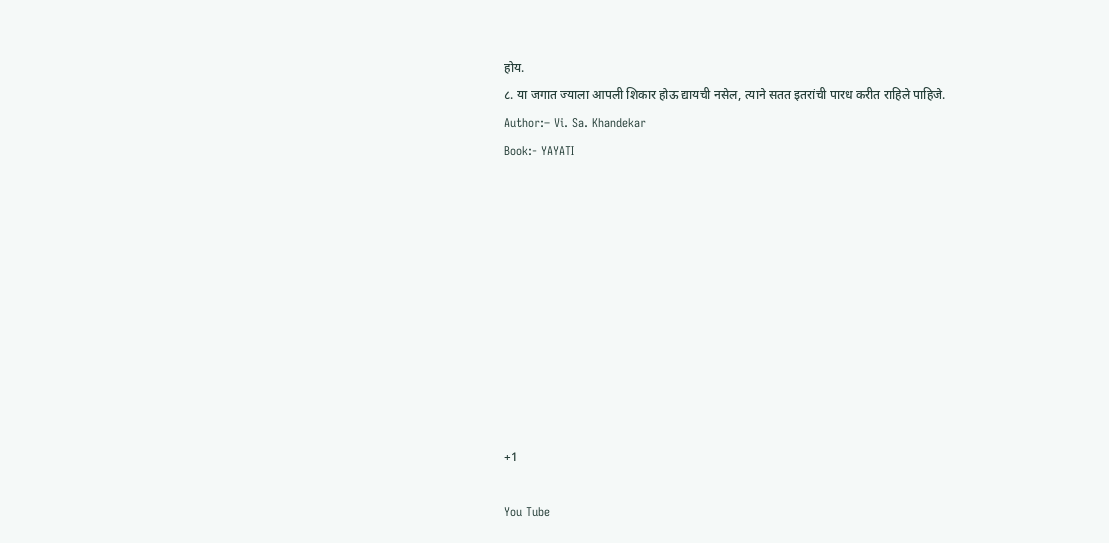होय.
८. या जगात ज्याला आपली शिकार होऊ द्यायची नसेल, त्याने सतत इतरांची पारध करीत राहिले पाहिजे.
Author:– Vi. Sa. Khandekar
Book:- YAYATI










+1

You Tube